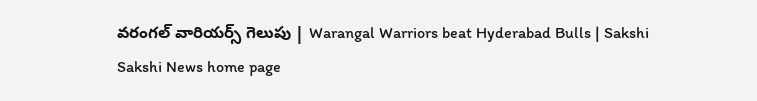వరంగల్‌ వారియర్స్‌ గెలుపు | Warangal Warriors beat Hyderabad Bulls | Sakshi
Sakshi News home page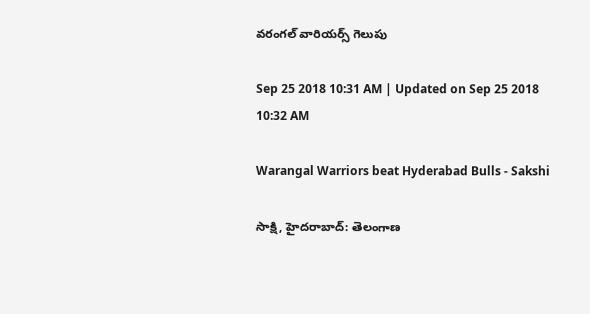వరంగల్‌ వారియర్స్‌ గెలుపు

Sep 25 2018 10:31 AM | Updated on Sep 25 2018 10:32 AM

Warangal Warriors beat Hyderabad Bulls - Sakshi

సాక్షి, హైదరాబాద్‌: తెలంగాణ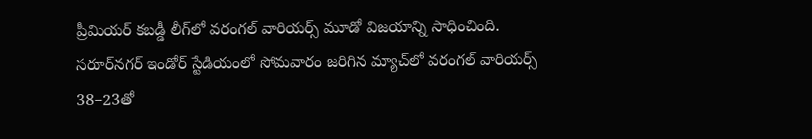ప్రీమియర్‌ కబడ్డీ లీగ్‌లో వరంగల్‌ వారియర్స్‌ మూడో విజయాన్ని సాధించింది. సరూర్‌నగర్‌ ఇండోర్‌ స్టేడియంలో సోమవారం జరిగిన మ్యాచ్‌లో వరంగల్‌ వారియర్స్‌ 38–23తో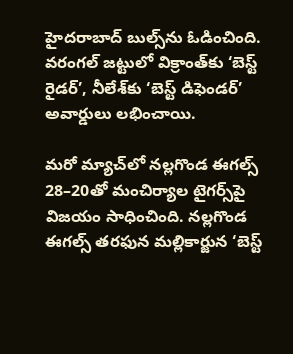హైదరాబాద్‌ బుల్స్‌ను ఓడించింది. వరంగల్‌ జట్టులో విక్రాంత్‌కు ‘బెస్ట్‌ రైడర్‌’, నీలేశ్‌కు ‘బెస్ట్‌ డిఫెండర్‌’ అవార్డులు లభించాయి.

మరో మ్యాచ్‌లో నల్లగొండ ఈగల్స్‌ 28–20తో మంచిర్యాల టైగర్స్‌పై విజయం సాధించింది. నల్లగొండ ఈగల్స్‌ తరఫున మల్లికార్జున ‘బెస్ట్‌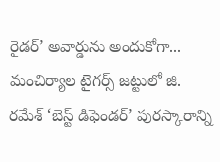రైడర్‌’ అవార్డును అందుకోగా... మంచిర్యాల టైగర్స్‌ జట్టులో జి. రమేశ్‌ ‘బెస్ట్‌ డిఫెండర్‌’ పురస్కారాన్ని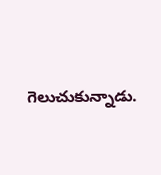గెలుచుకున్నాడు.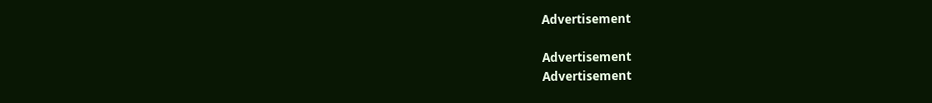Advertisement

Advertisement
Advertisement